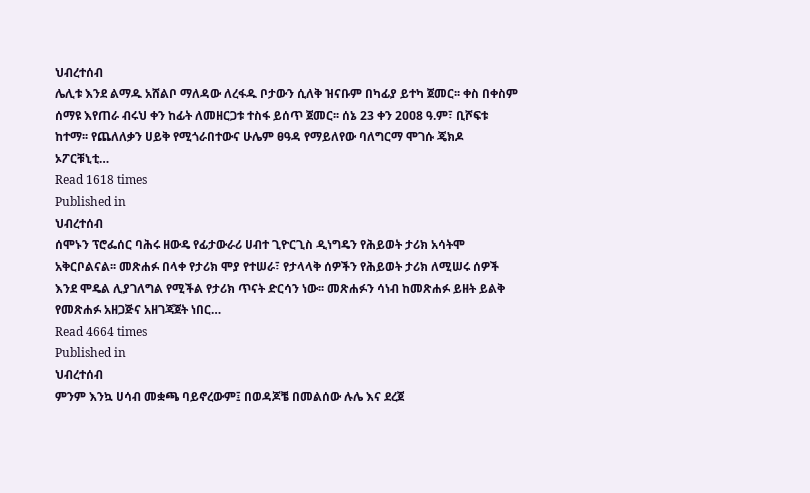ህብረተሰብ
ሌሊቱ እንደ ልማዱ አሸልቦ ማለዳው ለረፋዱ ቦታውን ሲለቅ ዝናቡም በካፊያ ይተካ ጀመር፡፡ ቀስ በቀስም ሰማዩ እየጠራ ብሩህ ቀን ከፊት ለመዘርጋቱ ተስፋ ይሰጥ ጀመር፡፡ ሰኔ 23 ቀን 2ዐዐ8 ዓ.ም፣ ቢሾፍቱ ከተማ፡፡ የጨለለቃን ሀይቅ የሚጎራበተውና ሁሌም ፀዓዳ የማይለየው ባለግርማ ሞገሱ ጄክዶ ኦፖርቹኒቲ…
Read 1618 times
Published in
ህብረተሰብ
ሰሞኑን ፕሮፌሰር ባሕሩ ዘውዴ የፊታውራሪ ሀብተ ጊዮርጊስ ዲነግዴን የሕይወት ታሪክ አሳትሞ አቅርቦልናል፡፡ መጽሐፉ በላቀ የታሪክ ሞያ የተሠራ፣ የታላላቅ ሰዎችን የሕይወት ታሪክ ለሚሠሩ ሰዎች እንደ ሞዴል ሊያገለግል የሚችል የታሪክ ጥናት ድርሳን ነው፡፡ መጽሐፉን ሳነብ ከመጽሐፉ ይዘት ይልቅ የመጽሐፉ አዘጋጅና አዘገጃጀት ነበር…
Read 4664 times
Published in
ህብረተሰብ
ምንም እንኳ ሀሳብ መቋጫ ባይኖረውም፤ በወዳጆቼ በመልሰው ሉሌ እና ደረጀ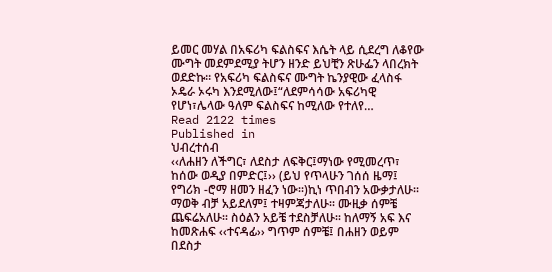ይመር መሃል በአፍሪካ ፍልስፍና እሴት ላይ ሲደረግ ለቆየው ሙግት መደምደሚያ ትሆን ዘንድ ይህቺን ጽሁፌን ላበረክት ወደድኩ፡፡ የአፍሪካ ፍልስፍና ሙግት ኬንያዊው ፈላስፋ ኦዴራ ኦሩካ እንደሚለው፤“ለደምሳሳው አፍሪካዊ የሆነ፣ሌላው ዓለም ፍልስፍና ከሚለው የተለየ…
Read 2122 times
Published in
ህብረተሰብ
‹‹ለሐዘን ለችግር፣ ለደስታ ለፍቅር፤ማነው የሚመረጥ፣ ከሰው ወዲያ በምድር፤›› (ይህ የጥላሁን ገሰሰ ዜማ፤ የግሪክ -ሮማ ዘመን ዘፈን ነው፡፡)ኪነ ጥበብን አውቃታለሁ፡፡ ማወቅ ብቻ አይደለም፤ ተዛምጃታለሁ፡፡ ሙዚቃ ሰምቼ ጨፍሬአለሁ፡፡ ስዕልን አይቼ ተደስቻለሁ፡፡ ከለማኝ አፍ እና ከመጽሐፍ ‹‹ተናዳፊ›› ግጥም ሰምቼ፤ በሐዘን ወይም በደስታ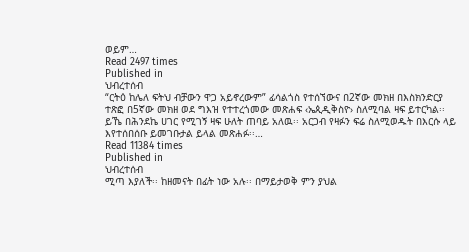ወይም…
Read 2497 times
Published in
ህብረተሰብ
“ርትዕ ከሌለ ፍትህ ብቻውን ዋጋ አይኖረውም” ፊሳልጎስ የተሰኘውና በ2ኛው መክዘ በእስክንድርያ ተጽፎ በ5ኛው መክዘ ወደ ግእዝ የተተረጎመው መጽሐፍ ‹ኤጲዲቅስዮ› ስለሚባል ዛፍ ይተርካል፡፡ ይኼ በሕንደኬ ሀገር የሚገኝ ዛፍ ሁለት ጠባይ አለዉ፡፡ አርጋብ የዛፉን ፍሬ ስለሚወዱት በእርሱ ላይ እየተሰበሰቡ ይመገቡታል ይላል መጽሐፉ፡፡…
Read 11384 times
Published in
ህብረተሰብ
ሚጣ እያለች፡፡ ከዘመናት በፊት ነው አሉ፡፡ በማይታወቅ ምን ያህል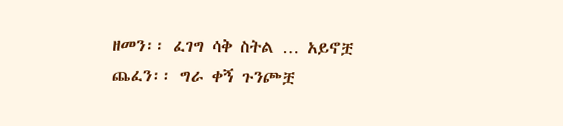ዘመን፡፡ ፈገግ ሳቅ ስትል … አይኖቿ ጨፈን፡፡ ግራ ቀኝ ጉንጮቿ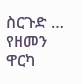ስርጉድ … የዘመን ዋርካ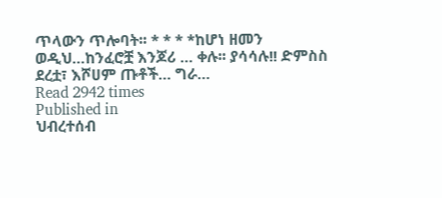ጥላውን ጥሎባት፡፡ * * * *ከሆነ ዘመን ወዲህ…ከንፈሮቿ እንጆሪ … ቀሉ፡፡ ያሳሳሉ!! ድምስስ ደረቷ፣ እሾሀም ጡቶች… ግራ…
Read 2942 times
Published in
ህብረተሰብ